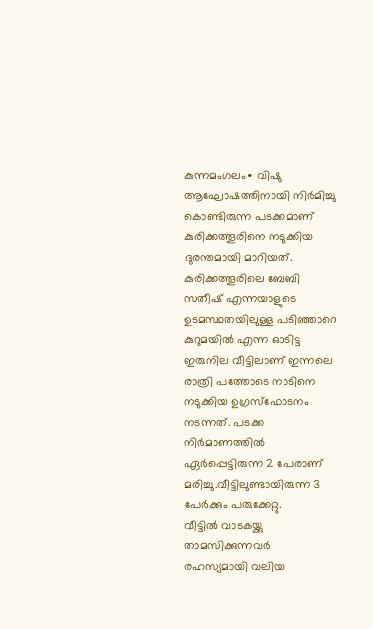കുന്നമംഗലം∙ വിഷു ആഘോഷത്തിനായി നിർമിച്ചു കൊണ്ടിരുന്ന പടക്കമാണ് കുരിക്കത്തൂരിനെ നടുക്കിയ ദുരന്തമായി മാറിയത്. കുരിക്കത്തൂരിലെ ബേബി സതീഷ് എന്നയാളുടെ ഉടമസ്ഥതയിലുള്ള പടിഞ്ഞാറെ കുറുമയിൽ എന്ന ഓടിട്ട
ഇരുനില വീട്ടിലാണ് ഇന്നലെ രാത്രി പത്തോടെ നാടിനെ നടുക്കിയ ഉഗ്രസ്ഫോടനം നടന്നത്. പടക്ക നിർമാണത്തിൽ ഏർപ്പെട്ടിരുന്ന 2 പേരാണ് മരിച്ചു.വീട്ടിലുണ്ടായിരുന്ന 3 പേർക്കും പരുക്കേറ്റു.
വീട്ടിൽ വാടകയ്ക്കു താമസിക്കുന്നവർ രഹസ്യമായി വലിയ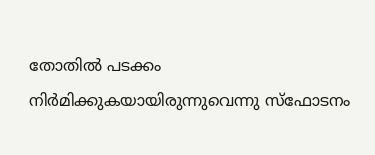തോതിൽ പടക്കം നിർമിക്കുകയായിരുന്നുവെന്നു സ്ഫോടനം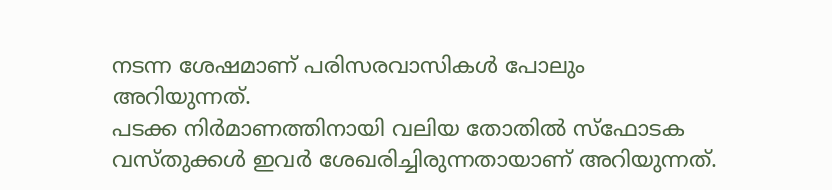നടന്ന ശേഷമാണ് പരിസരവാസികൾ പോലും അറിയുന്നത്.
പടക്ക നിർമാണത്തിനായി വലിയ തോതിൽ സ്ഫോടക വസ്തുക്കൾ ഇവർ ശേഖരിച്ചിരുന്നതായാണ് അറിയുന്നത്.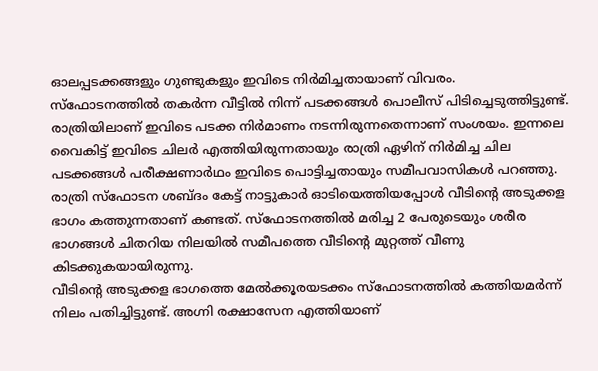ഓലപ്പടക്കങ്ങളും ഗുണ്ടുകളും ഇവിടെ നിർമിച്ചതായാണ് വിവരം.
സ്ഫോടനത്തിൽ തകർന്ന വീട്ടിൽ നിന്ന് പടക്കങ്ങൾ പൊലീസ് പിടിച്ചെടുത്തിട്ടുണ്ട്.
രാത്രിയിലാണ് ഇവിടെ പടക്ക നിർമാണം നടന്നിരുന്നതെന്നാണ് സംശയം. ഇന്നലെ വൈകിട്ട് ഇവിടെ ചിലർ എത്തിയിരുന്നതായും രാത്രി ഏഴിന് നിർമിച്ച ചില പടക്കങ്ങൾ പരീക്ഷണാർഥം ഇവിടെ പൊട്ടിച്ചതായും സമീപവാസികൾ പറഞ്ഞു.
രാത്രി സ്ഫോടന ശബ്ദം കേട്ട് നാട്ടുകാർ ഓടിയെത്തിയപ്പോൾ വീടിന്റെ അടുക്കള ഭാഗം കത്തുന്നതാണ് കണ്ടത്. സ്ഫോടനത്തിൽ മരിച്ച 2 പേരുടെയും ശരീര ഭാഗങ്ങൾ ചിതറിയ നിലയിൽ സമീപത്തെ വീടിന്റെ മുറ്റത്ത് വീണു കിടക്കുകയായിരുന്നു.
വീടിന്റെ അടുക്കള ഭാഗത്തെ മേൽക്കൂരയടക്കം സ്ഫോടനത്തിൽ കത്തിയമർന്ന് നിലം പതിച്ചിട്ടുണ്ട്. അഗ്നി രക്ഷാസേന എത്തിയാണ്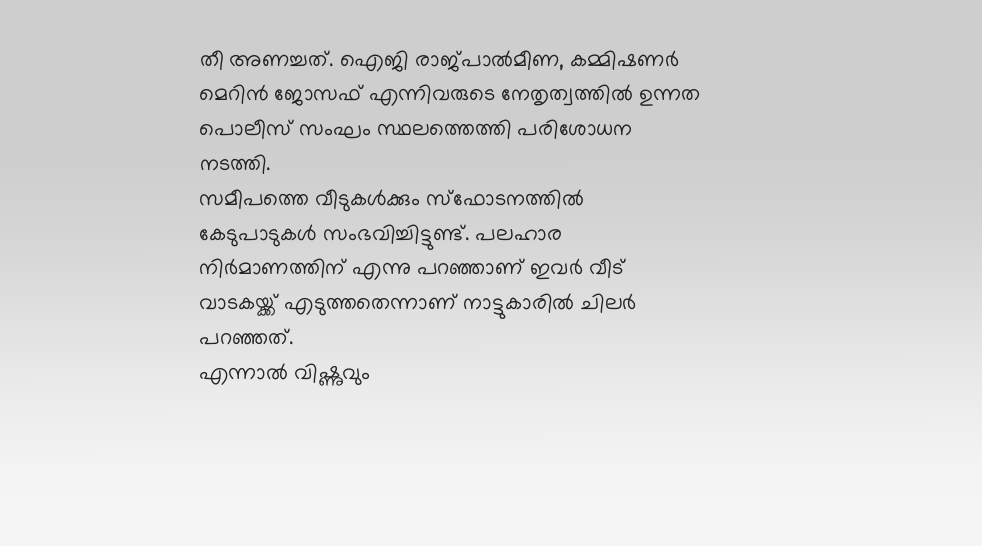തീ അണച്ചത്. ഐജി രാജ്പാൽമീണ, കമ്മിഷണർ മെറിൻ ജോസഫ് എന്നിവരുടെ നേതൃത്വത്തിൽ ഉന്നത പൊലീസ് സംഘം സ്ഥലത്തെത്തി പരിശോധന നടത്തി.
സമീപത്തെ വീടുകൾക്കും സ്ഫോടനത്തിൽ കേടുപാടുകൾ സംഭവിച്ചിട്ടുണ്ട്. പലഹാര നിർമാണത്തിന് എന്നു പറഞ്ഞാണ് ഇവർ വീട് വാടകയ്ക്ക് എടുത്തതെന്നാണ് നാട്ടുകാരിൽ ചിലർ പറഞ്ഞത്.
എന്നാൽ വിഷ്ണുവും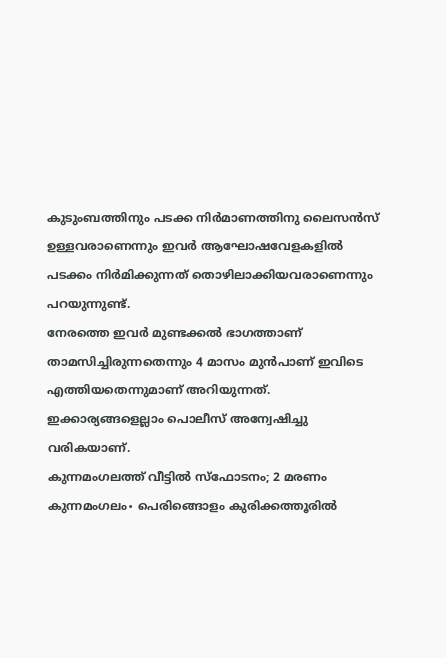കുടുംബത്തിനും പടക്ക നിർമാണത്തിനു ലൈസൻസ് ഉള്ളവരാണെന്നും ഇവർ ആഘോഷവേളകളിൽ പടക്കം നിർമിക്കുന്നത് തൊഴിലാക്കിയവരാണെന്നും പറയുന്നുണ്ട്.
നേരത്തെ ഇവർ മുണ്ടക്കൽ ഭാഗത്താണ് താമസിച്ചിരുന്നതെന്നും 4 മാസം മുൻപാണ് ഇവിടെ എത്തിയതെന്നുമാണ് അറിയുന്നത്. ഇക്കാര്യങ്ങളെല്ലാം പൊലീസ് അന്വേഷിച്ചു വരികയാണ്.
കുന്നമംഗലത്ത് വീട്ടിൽ സ്ഫോടനം; 2 മരണം
കുന്നമംഗലം∙ പെരിങ്ങൊളം കുരിക്കത്തൂരിൽ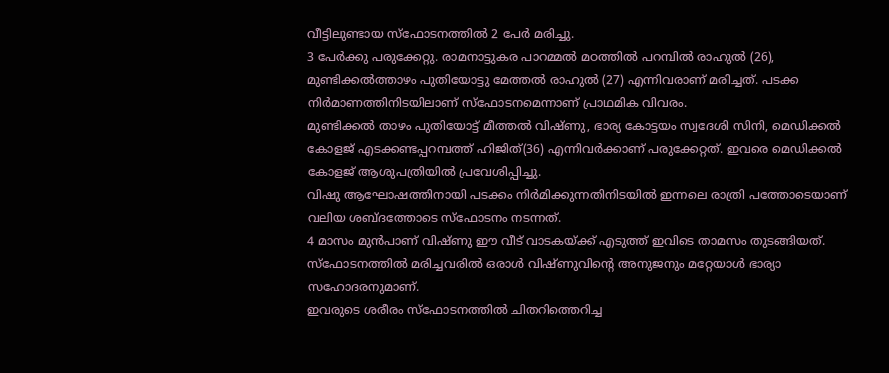വീട്ടിലുണ്ടായ സ്ഫോടനത്തിൽ 2 പേർ മരിച്ചു.
3 പേർക്കു പരുക്കേറ്റു. രാമനാട്ടുകര പാറമ്മൽ മഠത്തിൽ പറമ്പിൽ രാഹുൽ (26), മുണ്ടിക്കൽത്താഴം പുതിയോട്ടു മേത്തൽ രാഹുൽ (27) എന്നിവരാണ് മരിച്ചത്. പടക്ക നിർമാണത്തിനിടയിലാണ് സ്ഫോടനമെന്നാണ് പ്രാഥമിക വിവരം.
മുണ്ടിക്കൽ താഴം പുതിയോട്ട് മീത്തൽ വിഷ്ണു, ഭാര്യ കോട്ടയം സ്വദേശി സിനി, മെഡിക്കൽ കോളജ് എടക്കണ്ടപ്പറമ്പത്ത് ഹിജിത്(36) എന്നിവർക്കാണ് പരുക്കേറ്റത്. ഇവരെ മെഡിക്കൽ കോളജ് ആശുപത്രിയിൽ പ്രവേശിപ്പിച്ചു.
വിഷു ആഘോഷത്തിനായി പടക്കം നിർമിക്കുന്നതിനിടയിൽ ഇന്നലെ രാത്രി പത്തോടെയാണ് വലിയ ശബ്ദത്തോടെ സ്ഫോടനം നടന്നത്.
4 മാസം മുൻപാണ് വിഷ്ണു ഈ വീട് വാടകയ്ക്ക് എടുത്ത് ഇവിടെ താമസം തുടങ്ങിയത്. സ്ഫോടനത്തിൽ മരിച്ചവരിൽ ഒരാൾ വിഷ്ണുവിന്റെ അനുജനും മറ്റേയാൾ ഭാര്യാ സഹോദരനുമാണ്.
ഇവരുടെ ശരീരം സ്ഫോടനത്തിൽ ചിതറിത്തെറിച്ച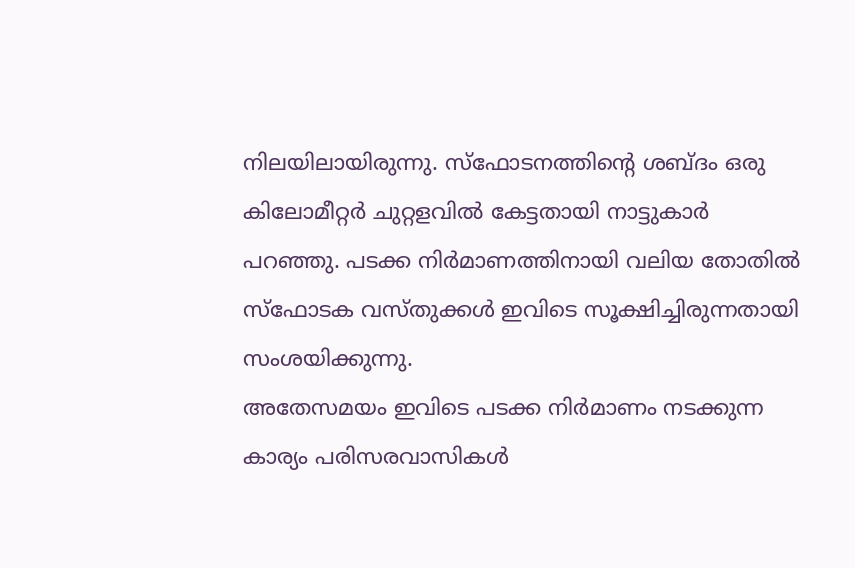നിലയിലായിരുന്നു. സ്ഫോടനത്തിന്റെ ശബ്ദം ഒരു കിലോമീറ്റർ ചുറ്റളവിൽ കേട്ടതായി നാട്ടുകാർ പറഞ്ഞു. പടക്ക നിർമാണത്തിനായി വലിയ തോതിൽ സ്ഫോടക വസ്തുക്കൾ ഇവിടെ സൂക്ഷിച്ചിരുന്നതായി സംശയിക്കുന്നു.
അതേസമയം ഇവിടെ പടക്ക നിർമാണം നടക്കുന്ന കാര്യം പരിസരവാസികൾ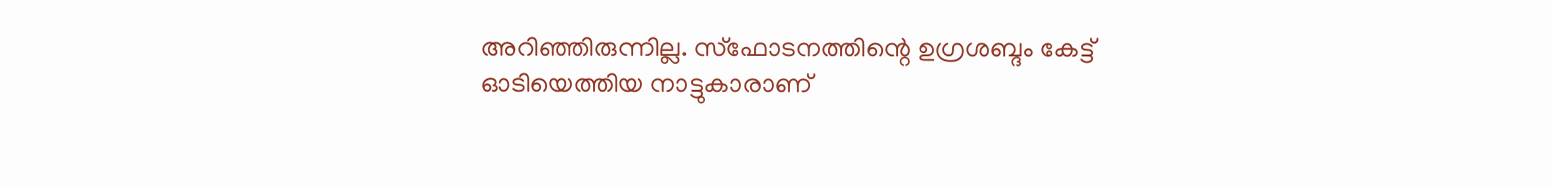അറിഞ്ഞിരുന്നില്ല. സ്ഫോടനത്തിന്റെ ഉഗ്രശബ്ദം കേട്ട് ഓടിയെത്തിയ നാട്ടുകാരാണ്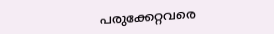പരുക്കേറ്റവരെ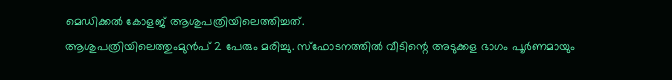മെഡിക്കൽ കോളജ് ആശുപത്രിയിലെത്തിച്ചത്.
ആശുപത്രിയിലെത്തുംമുൻപ് 2 പേരും മരിച്ചു. സ്ഫോടനത്തിൽ വീടിന്റെ അടുക്കള ഭാഗം പൂർണമായും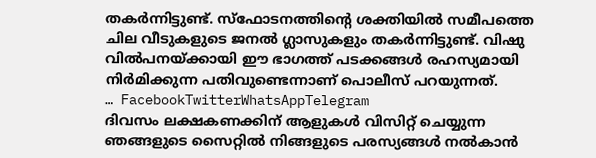തകർന്നിട്ടുണ്ട്. സ്ഫോടനത്തിന്റെ ശക്തിയിൽ സമീപത്തെ ചില വീടുകളുടെ ജനൽ ഗ്ലാസുകളും തകർന്നിട്ടുണ്ട്. വിഷു വിൽപനയ്ക്കായി ഈ ഭാഗത്ത് പടക്കങ്ങൾ രഹസ്യമായി നിർമിക്കുന്ന പതിവുണ്ടെന്നാണ് പൊലീസ് പറയുന്നത്.
… FacebookTwitterWhatsAppTelegram
ദിവസം ലക്ഷകണക്കിന് ആളുകൾ വിസിറ്റ് ചെയ്യുന്ന ഞങ്ങളുടെ സൈറ്റിൽ നിങ്ങളുടെ പരസ്യങ്ങൾ നൽകാൻ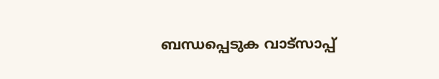ബന്ധപ്പെടുക വാട്സാപ്പ്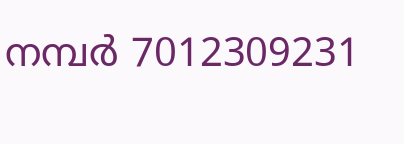നമ്പർ 7012309231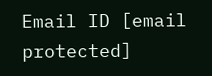Email ID [email protected]